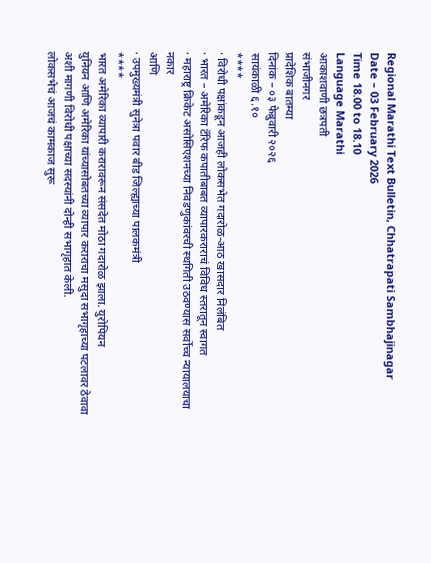Regional Marathi Text Bulletin, Chhatrapati Sambhajinagar
Date – 03 February 2026
Time 18.00 to 18.10
Language Marathi
आकाशवाणी छत्रपती
संभाजीनगर
प्रादेशिक बातम्या
दिनांक – ०३ फेब्रुवारी २०२६
सायंकाळी ६.१०
****
· विरोधी पक्षांकडून आजही लोकसभेत गदारोळ-आठ खासदार निलंबित
· भारत – अमेरिका टॅरिफ कपातीबाबत व्यापारकराराचं विविध स्तरातून स्वागत
· महाराष्ट्र क्रिकेट असोसिएशनच्या निवडणुकांवरची स्थगिती उठवण्यास सर्वोच्च न्यायालयाचा
नकार
आणि
· उपमुख्यमंत्री सुनेत्रा पवार बीड जिल्ह्याच्या पालकमंत्री
****
भारत अमेरिका व्यापारी करारावरून संसदेत मोठा गदारोळ झाला. युरोपियन
युनियन आणि अमेरिका यांच्यासोबतच्या व्यापार कराराचा मसुदा सभागृहाच्या पटलावर ठेवावा
अशी मागणी विरोधी पक्षाच्या सदस्यांनी दोन्ही सभागृहात केली.
लोकसभेचं आजचं कामकाज सुरू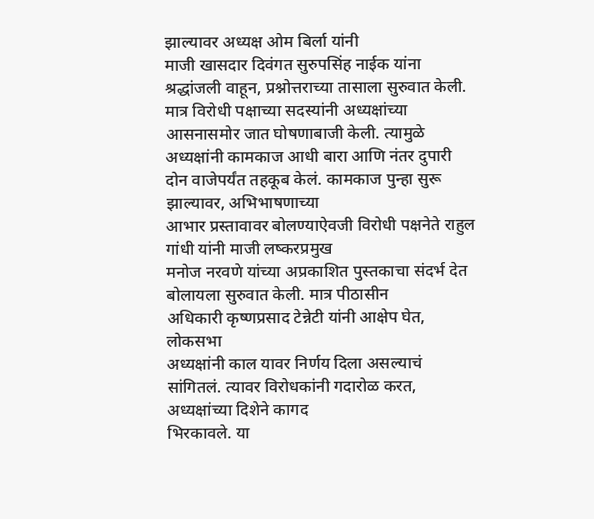झाल्यावर अध्यक्ष ओम बिर्ला यांनी
माजी खासदार दिवंगत सुरुपसिंह नाईक यांना श्रद्धांजली वाहून, प्रश्नोत्तराच्या तासाला सुरुवात केली. मात्र विरोधी पक्षाच्या सदस्यांनी अध्यक्षांच्या
आसनासमोर जात घोषणाबाजी केली. त्यामुळे अध्यक्षांनी कामकाज आधी बारा आणि नंतर दुपारी
दोन वाजेपर्यंत तहकूब केलं. कामकाज पुन्हा सुरू झाल्यावर, अभिभाषणाच्या
आभार प्रस्तावावर बोलण्याऐवजी विरोधी पक्षनेते राहुल गांधी यांनी माजी लष्करप्रमुख
मनोज नरवणे यांच्या अप्रकाशित पुस्तकाचा संदर्भ देत बोलायला सुरुवात केली. मात्र पीठासीन
अधिकारी कृष्णप्रसाद टेन्नेटी यांनी आक्षेप घेत, लोकसभा
अध्यक्षांनी काल यावर निर्णय दिला असल्याचं सांगितलं. त्यावर विरोधकांनी गदारोळ करत, अध्यक्षांच्या दिशेने कागद
भिरकावले. या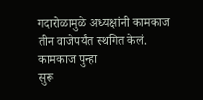गदारोळामुळे अध्यक्षांनी कामकाज तीन वाजेपर्यंत स्थगित केलं. कामकाज पुन्हा
सुरू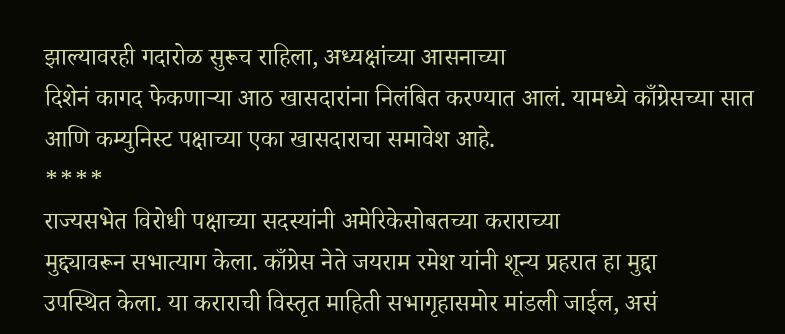झाल्यावरही गदारोळ सुरूच राहिला, अध्यक्षांच्या आसनाच्या
दिशेनं कागद फेकणाऱ्या आठ खासदारांना निलंबित करण्यात आलं. यामध्ये काँग्रेसच्या सात
आणि कम्युनिस्ट पक्षाच्या एका खासदाराचा समावेश आहे.
****
राज्यसभेत विरोधी पक्षाच्या सदस्यांनी अमेरिकेसोबतच्या कराराच्या
मुद्द्यावरून सभात्याग केला. काँग्रेस नेते जयराम रमेश यांनी शून्य प्रहरात हा मुद्दा
उपस्थित केला. या कराराची विस्तृत माहिती सभागृहासमोर मांडली जाईल, असं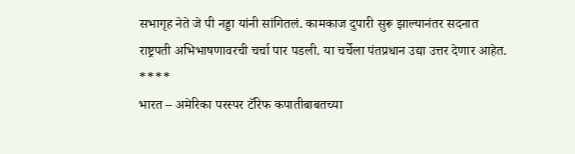सभागृह नेते जे पी नड्डा यांनी सांगितलं. कामकाज दुपारी सुरू झाल्यानंतर सदनात
राष्ट्रपती अभिभाषणावरची चर्चा पार पडली. या चर्चेला पंतप्रधान उद्या उत्तर देणार आहेत.
****
भारत – अमेरिका परस्पर टॅरिफ कपातीबाबतच्या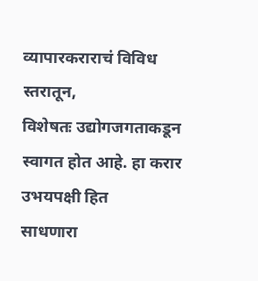व्यापारकराराचं विविध
स्तरातून,
विशेषतः उद्योगजगताकडून स्वागत होत आहे. हा करार उभयपक्षी हित
साधणारा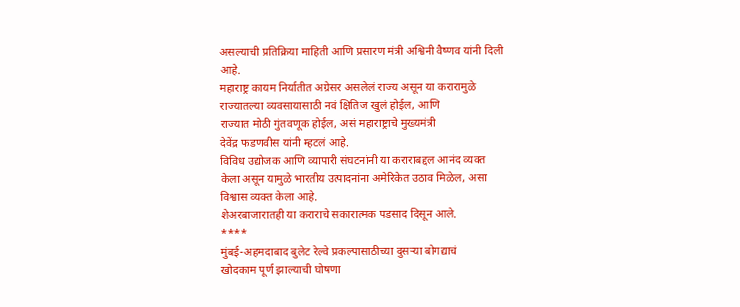असल्याची प्रतिक्रिया माहिती आणि प्रसारण मंत्री अश्विनी वैष्णव यांनी दिली
आहे.
महाराष्ट्र कायम निर्यातीत अग्रेसर असलेलं राज्य असून या करारामुळे
राज्यातल्या व्यवसायासाठी नवं क्षितिज खुलं होईल, आणि
राज्यात मोठी गुंतवणूक होईल, असं महाराष्ट्राचे मुख्यमंत्री
देवेंद्र फडणवीस यांनी म्हटलं आहे.
विविध उद्योजक आणि व्यापारी संघटनांनी या कराराबद्दल आनंद व्यक्त
केला असून यामुळे भारतीय उत्पादनांना अमेरिकेत उठाव मिळेल, असा
विश्वास व्यक्त केला आहे.
शेअरबाजारातही या कराराचे सकारात्मक पडसाद दिसून आले.
****
मुंबई-अहमदाबाद बुलेट रेल्वे प्रकल्पासाठीच्या दुसऱ्या बोगद्याचं
खोदकाम पूर्ण झाल्याची घोषणा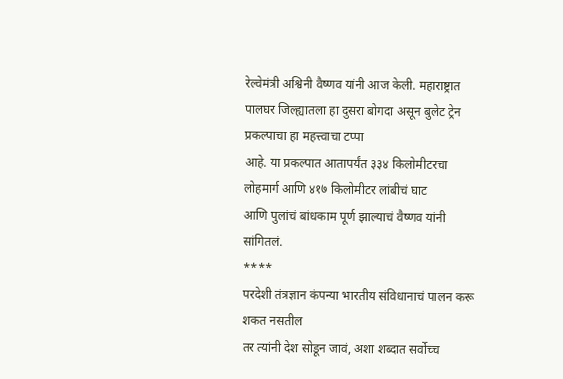रेल्वेमंत्री अश्विनी वैष्णव यांनी आज केली. महाराष्ट्रात
पालघर जिल्ह्यातला हा दुसरा बोगदा असून बुलेट ट्रेन प्रकल्पाचा हा महत्त्वाचा टप्पा
आहे. या प्रकल्पात आतापर्यंत ३३४ किलोमीटरचा लोहमार्ग आणि ४१७ किलोमीटर लांबीचं घाट
आणि पुलांचं बांधकाम पूर्ण झाल्याचं वैष्णव यांनी सांगितलं.
****
परदेशी तंत्रज्ञान कंपन्या भारतीय संविधानाचं पालन करू शकत नसतील
तर त्यांनी देश सोडून जावं, अशा शब्दात सर्वोच्च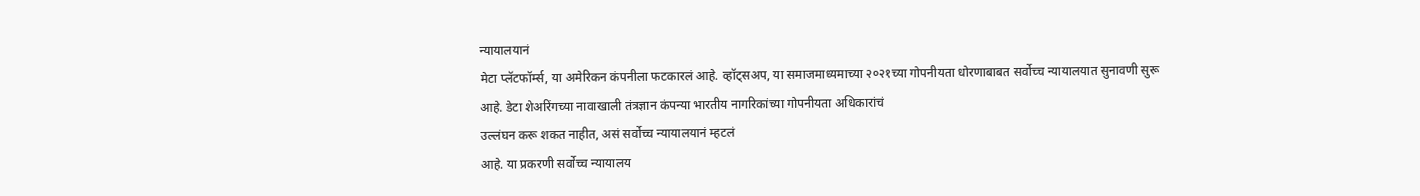न्यायालयानं
मेटा प्लॅटफॉर्म्स, या अमेरिकन कंपनीला फटकारलं आहे. व्हॉट्सअप, या समाजमाध्यमाच्या २०२१च्या गोपनीयता धोरणाबाबत सर्वोच्च न्यायालयात सुनावणी सुरू
आहे. डेटा शेअरिंगच्या नावाखाली तंत्रज्ञान कंपन्या भारतीय नागरिकांच्या गोपनीयता अधिकारांचं
उल्लंघन करू शकत नाहीत, असं सर्वोच्च न्यायालयानं म्हटलं
आहे. या प्रकरणी सर्वोच्च न्यायालय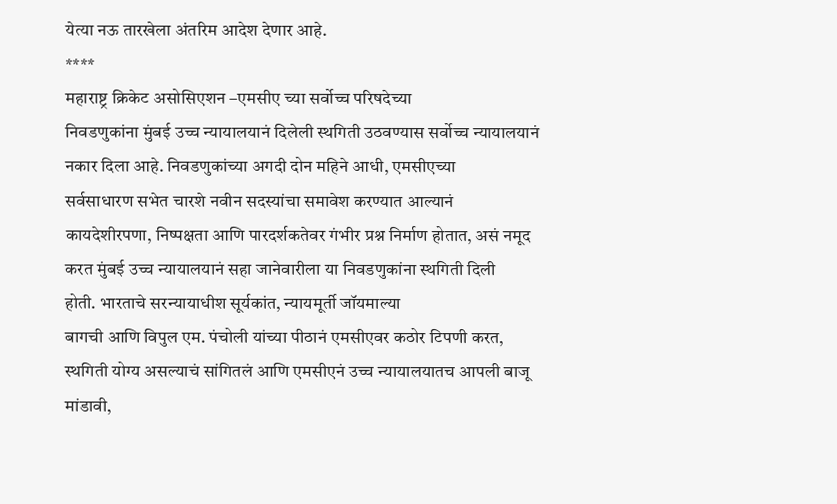येत्या नऊ तारखेला अंतरिम आदेश देणार आहे.
****
महाराष्ट्र क्रिकेट असोसिएशन –एमसीए च्या सर्वोच्च परिषदेच्या
निवडणुकांना मुंबई उच्च न्यायालयानं दिलेली स्थगिती उठवण्यास सर्वोच्च न्यायालयानं
नकार दिला आहे. निवडणुकांच्या अगदी दोन महिने आधी, एमसीएच्या
सर्वसाधारण सभेत चारशे नवीन सदस्यांचा समावेश करण्यात आल्यानं कायदेशीरपणा, निष्पक्षता आणि पारदर्शकतेवर गंभीर प्रश्न निर्माण होतात, असं नमूद करत मुंबई उच्च न्यायालयानं सहा जानेवारीला या निवडणुकांना स्थगिती दिली
होती. भारताचे सरन्यायाधीश सूर्यकांत, न्यायमूर्ती जॉयमाल्या
बागची आणि विपुल एम. पंचोली यांच्या पीठानं एमसीएवर कठोर टिपणी करत, स्थगिती योग्य असल्याचं सांगितलं आणि एमसीएनं उच्च न्यायालयातच आपली बाजू मांडावी,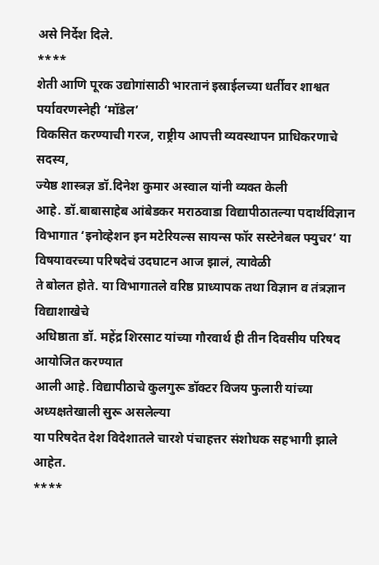असे निर्देश दिले.
****
शेती आणि पूरक उद्योगांसाठी भारतानं इस्राईलच्या धर्तीवर शाश्वत
पर्यावरणस्नेही ‘मॉडेल’
विकसित करण्याची गरज, राष्ट्रीय आपत्ती व्यवस्थापन प्राधिकरणाचे
सदस्य,
ज्येष्ठ शास्त्रज्ञ डॉ.दिनेश कुमार अस्वाल यांनी व्यक्त केली
आहे. डॉ.बाबासाहेब आंबेडकर मराठवाडा विद्यापीठातल्या पदार्थविज्ञान विभागात ‘इनोव्हेशन इन मटेरियल्स सायन्स फॉर सस्टेनेबल फ्युचर’ या विषयावरच्या परिषदेचं उदघाटन आज झालं, त्यावेळी
ते बोलत होते. या विभागातले वरिष्ठ प्राध्यापक तथा विज्ञान व तंत्रज्ञान विद्याशाखेचे
अधिष्ठाता डॉ. महेंद्र शिरसाट यांच्या गौरवार्थ ही तीन दिवसीय परिषद आयोजित करण्यात
आली आहे. विद्यापीठाचे कुलगुरू डॉक्टर विजय फुलारी यांच्या अध्यक्षतेखाली सुरू असलेल्या
या परिषदेत देश विदेशातले चारशे पंचाहत्तर संशोधक सहभागी झाले आहेत.
****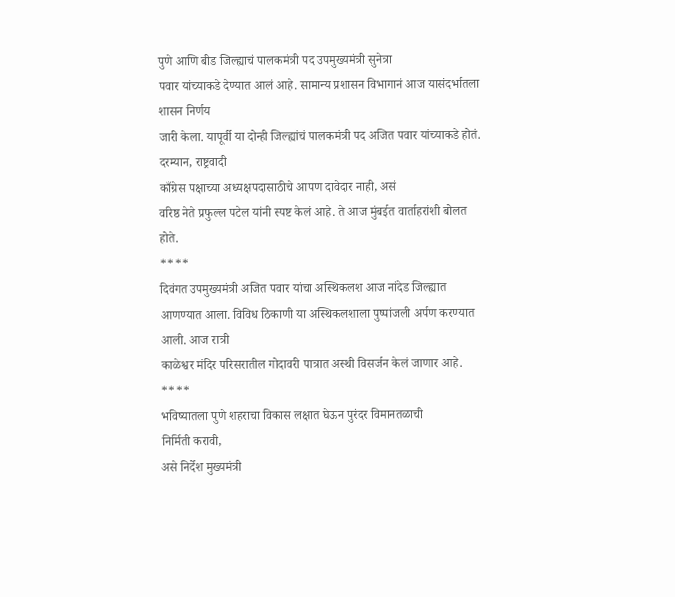पुणे आणि बीड जिल्ह्याचं पालकमंत्री पद उपमुख्यमंत्री सुनेत्रा
पवार यांच्याकडे देण्यात आलं आहे. सामान्य प्रशासन विभागानं आज यासंदर्भातला शासन निर्णय
जारी केला. यापूर्वी या दोन्ही जिल्ह्यांचं पालकमंत्री पद अजित पवार यांच्याकडे होतं.
दरम्यान, राष्ट्रवादी
काँग्रेस पक्षाच्या अध्यक्षपदासाठीचे आपण दावेदार नाही, असं
वरिष्ठ नेते प्रफुल्ल पटेल यांनी स्पष्ट केलं आहे. ते आज मुंबईत वार्ताहरांशी बोलत
होते.
****
दिवंगत उपमुख्यमंत्री अजित पवार यांचा अस्थिकलश आज नांदेड जिल्ह्यात
आणण्यात आला. विविध ठिकाणी या अस्थिकलशाला पुष्पांजली अर्पण करण्यात आली. आज रात्री
काळेश्वर मंदिर परिसरातील गोदावरी पात्रात अस्थी विसर्जन केलं जाणार आहे.
****
भविष्यातला पुणे शहराचा विकास लक्षात घेऊन पुरंदर विमानतळाची
निर्मिती करावी,
असे निर्देश मुख्यमंत्री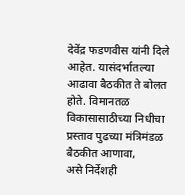देवेंद्र फडणवीस यांनी दिले आहेत. यासंदर्भातल्या
आढावा बैठकीत ते बोलत होते. विमानतळ विकासासाठीच्या निधीचा प्रस्ताव पुढच्या मंत्रिमंडळ
बैठकीत आणावा,
असे निर्देशही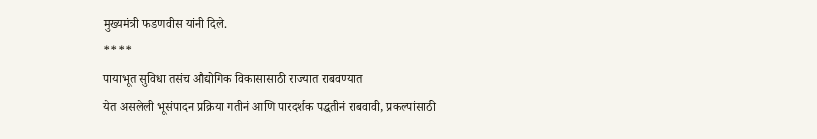मुख्यमंत्री फडणवीस यांनी दिले.
****
पायाभूत सुविधा तसंच औद्योगिक विकासासाठी राज्यात राबवण्यात
येत असलेली भूसंपादन प्रक्रिया गतीनं आणि पारदर्शक पद्धतीनं राबवावी, प्रकल्पांसाठी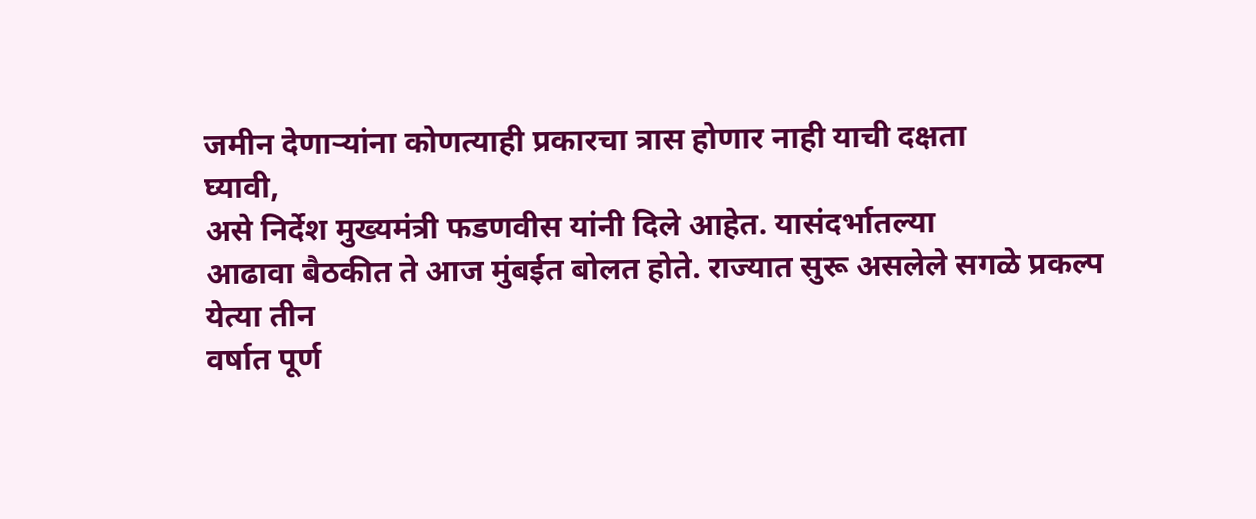जमीन देणाऱ्यांना कोणत्याही प्रकारचा त्रास होणार नाही याची दक्षता
घ्यावी,
असे निर्देश मुख्यमंत्री फडणवीस यांनी दिले आहेत. यासंदर्भातल्या
आढावा बैठकीत ते आज मुंबईत बोलत होते. राज्यात सुरू असलेले सगळे प्रकल्प येत्या तीन
वर्षात पूर्ण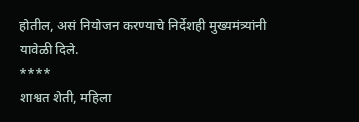होतील, असं नियोजन करण्याचे निर्देशही मुख्यमंत्र्यांनी
यावेळी दिले.
****
शाश्वत शेती, महिला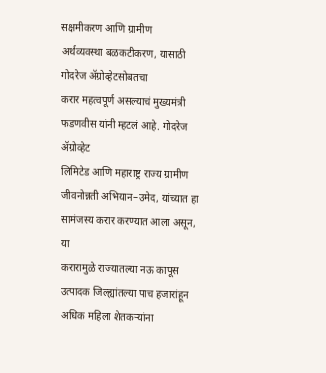सक्षमीकरण आणि ग्रामीण
अर्थव्यवस्था बळकटीकरण, यासाठी गोदरेज ॲग्रोव्हेटसोबतचा
करार महत्वपूर्ण असल्याचं मुख्यमंत्री फडणवीस यांनी म्हटलं आहे. गोदरेज ॲग्रोव्हेट
लिमिटेड आणि महाराष्ट्र राज्य ग्रामीण जीवनोन्नती अभियान–उमेद, यांच्यात हा सामंजस्य करार करण्यात आला असून, या
करारामुळे राज्यातल्या नऊ कापूस उत्पादक जिल्ह्यांतल्या पाच हजारांहून अधिक महिला शेतकऱ्यांना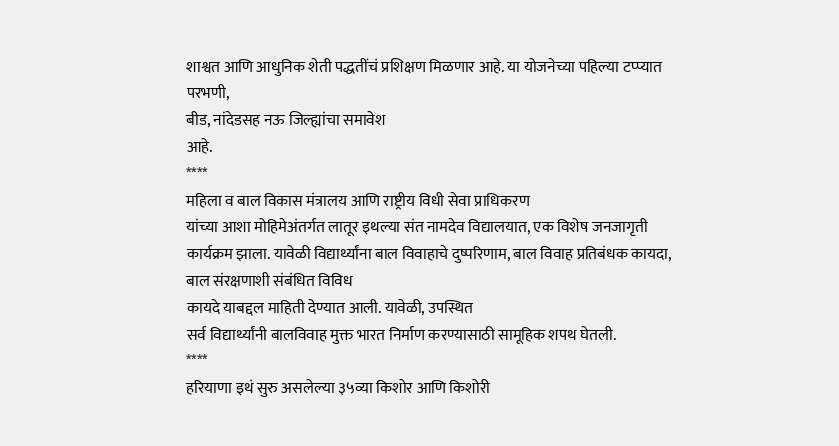शाश्वत आणि आधुनिक शेती पद्धतींचं प्रशिक्षण मिळणार आहे. या योजनेच्या पहिल्या टप्प्यात
परभणी,
बीड, नांदेडसह नऊ जिल्ह्यांचा समावेश
आहे.
****
महिला व बाल विकास मंत्रालय आणि राष्ट्रीय विधी सेवा प्राधिकरण
यांच्या आशा मोहिमेअंतर्गत लातूर इथल्या संत नामदेव विद्यालयात, एक विशेष जनजागृती कार्यक्रम झाला. यावेळी विद्यार्थ्यांना बाल विवाहाचे दुष्परिणाम, बाल विवाह प्रतिबंधक कायदा, बाल संरक्षणाशी संबंधित विविध
कायदे याबद्दल माहिती देण्यात आली. यावेळी, उपस्थित
सर्व विद्यार्थ्यांनी बालविवाह मुक्त भारत निर्माण करण्यासाठी सामूहिक शपथ घेतली.
****
हरियाणा इथं सुरु असलेल्या ३५व्या किशोर आणि किशोरी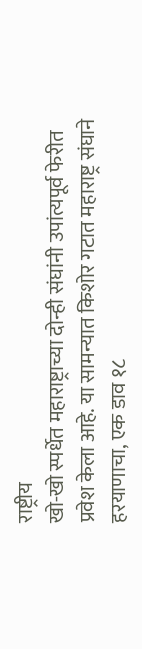राष्ट्रीय
खो-खो स्पर्धेत महाराष्ट्राच्या दोन्ही संघांनी उपांत्यपूर्व फेरीत प्रवेश केला आहे. या सामन्यात किशोर गटात महाराष्ट्र संघाने हरयाणाचा, एक डाव १८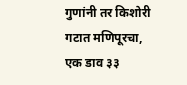गुणांनी तर किशोरी गटात मणिपूरचा,
एक डाव ३३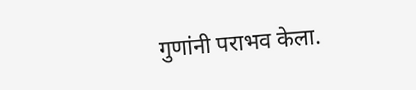गुणांनी पराभव केला.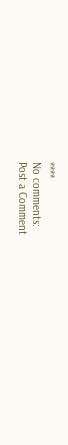****
No comments:
Post a Comment